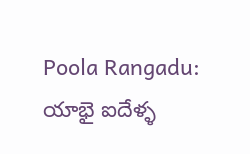Poola Rangadu: యాభై ఐదేళ్ళ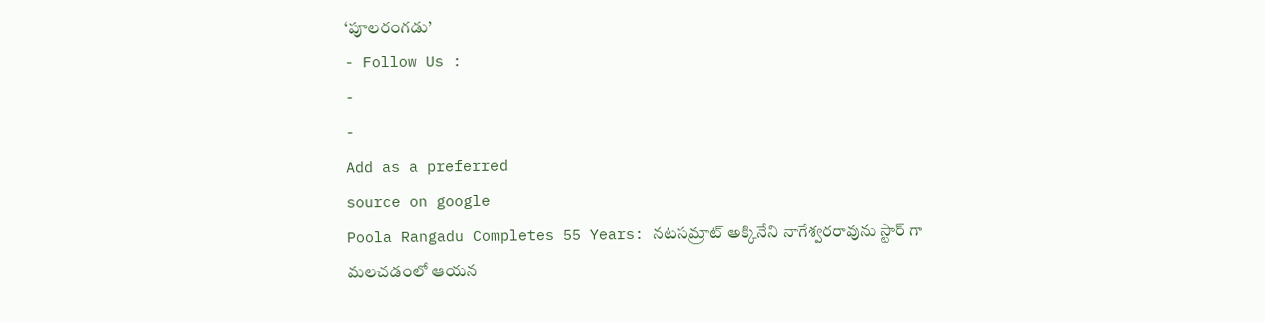‘పూలరంగడు’
- Follow Us :
-
-
Add as a preferred
source on google
Poola Rangadu Completes 55 Years: నటసమ్రాట్ అక్కినేని నాగేశ్వరరావును స్టార్ గా మలచడంలో ఆయన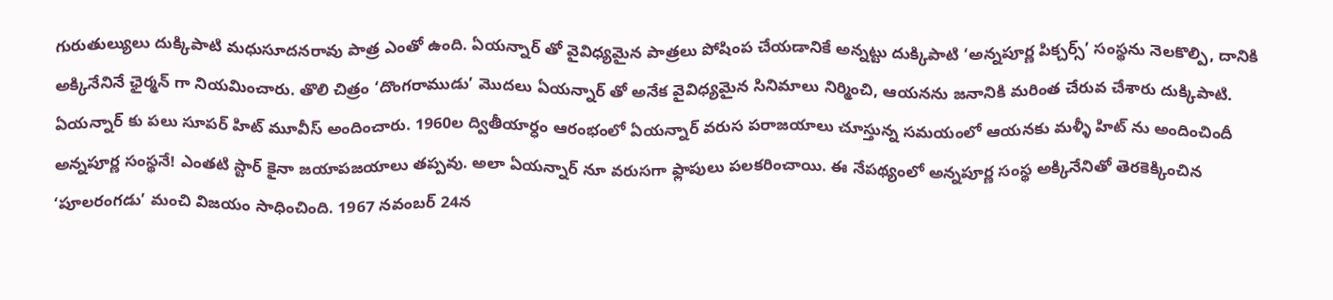గురుతుల్యులు దుక్కిపాటి మధుసూదనరావు పాత్ర ఎంతో ఉంది. ఏయన్నార్ తో వైవిధ్యమైన పాత్రలు పోషింప చేయడానికే అన్నట్టు దుక్కిపాటి ‘అన్నపూర్ణ పిక్చర్స్’ సంస్థను నెలకొల్పి, దానికి అక్కినేనినే ఛైర్మన్ గా నియమించారు. తొలి చిత్రం ‘దొంగరాముడు’ మొదలు ఏయన్నార్ తో అనేక వైవిధ్యమైన సినిమాలు నిర్మించి, ఆయనను జనానికి మరింత చేరువ చేశారు దుక్కిపాటి. ఏయన్నార్ కు పలు సూపర్ హిట్ మూవీస్ అందించారు. 1960ల ద్వితీయార్ధం ఆరంభంలో ఏయన్నార్ వరుస పరాజయాలు చూస్తున్న సమయంలో ఆయనకు మళ్ళీ హిట్ ను అందించిందీ అన్నపూర్ణ సంస్థనే! ఎంతటి స్టార్ కైనా జయాపజయాలు తప్పవు. అలా ఏయన్నార్ నూ వరుసగా ఫ్లాపులు పలకరించాయి. ఈ నేపథ్యంలో అన్నపూర్ణ సంస్థ అక్కినేనితో తెరకెక్కించిన ‘పూలరంగడు’ మంచి విజయం సాధించింది. 1967 నవంబర్ 24న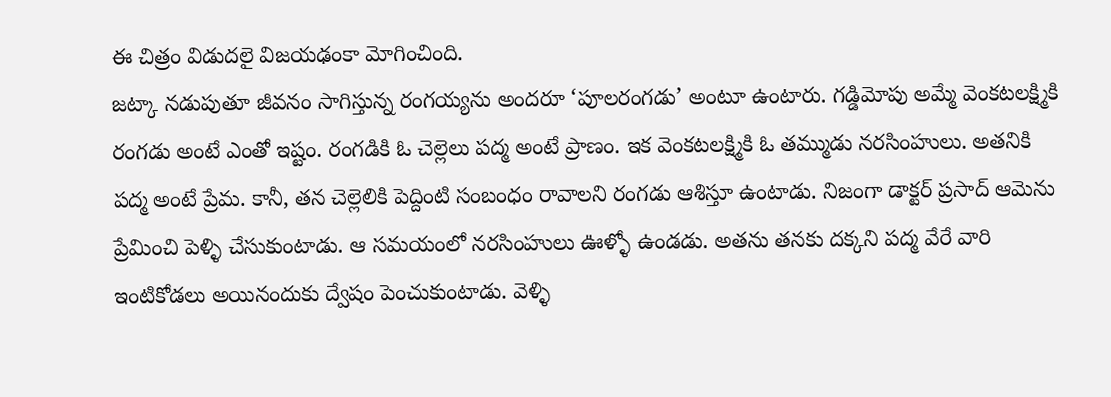ఈ చిత్రం విడుదలై విజయఢంకా మోగించింది.
జట్కా నడుపుతూ జీవనం సాగిస్తున్న రంగయ్యను అందరూ ‘పూలరంగడు’ అంటూ ఉంటారు. గడ్డిమోపు అమ్మే వెంకటలక్ష్మికి రంగడు అంటే ఎంతో ఇష్టం. రంగడికి ఓ చెల్లెలు పద్మ అంటే ప్రాణం. ఇక వెంకటలక్ష్మికి ఓ తమ్ముడు నరసింహులు. అతనికి పద్మ అంటే ప్రేమ. కానీ, తన చెల్లెలికి పెద్దింటి సంబంధం రావాలని రంగడు ఆశిస్తూ ఉంటాడు. నిజంగా డాక్టర్ ప్రసాద్ ఆమెను ప్రేమించి పెళ్ళి చేసుకుంటాడు. ఆ సమయంలో నరసింహులు ఊళ్ళో ఉండడు. అతను తనకు దక్కని పద్మ వేరే వారి ఇంటికోడలు అయినందుకు ద్వేషం పెంచుకుంటాడు. వెళ్ళి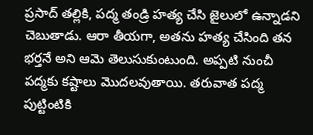ప్రసాద్ తల్లికి, పద్మ తండ్రి హత్య చేసి జైలులో ఉన్నాడని చెబుతాడు. ఆరా తీయగా, అతను హత్య చేసింది తన భర్తనే అని ఆమె తెలుసుకుంటుంది. అప్పటి నుంచీ పద్మకు కష్టాలు మొదలవుతాయి. తరువాత పద్మ పుట్టింటికి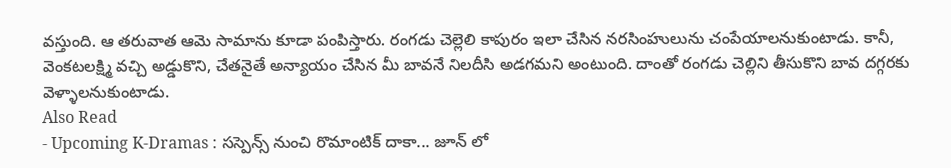వస్తుంది. ఆ తరువాత ఆమె సామాను కూడా పంపిస్తారు. రంగడు చెల్లెలి కాపురం ఇలా చేసిన నరసింహులును చంపేయాలనుకుంటాడు. కానీ, వెంకటలక్ష్మి వచ్చి అడ్డుకొని, చేతనైతే అన్యాయం చేసిన మీ బావనే నిలదీసి అడగమని అంటుంది. దాంతో రంగడు చెల్లిని తీసుకొని బావ దగ్గరకు వెళ్ళాలనుకుంటాడు.
Also Read
- Upcoming K-Dramas : సస్పెన్స్ నుంచి రొమాంటిక్ దాకా... జూన్ లో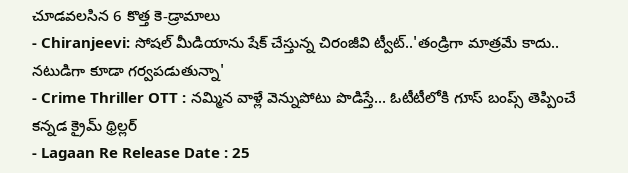చూడవలసిన 6 కొత్త కె-డ్రామాలు
- Chiranjeevi: సోషల్ మీడియాను షేక్ చేస్తున్న చిరంజీవి ట్వీట్..'తండ్రిగా మాత్రమే కాదు.. నటుడిగా కూడా గర్వపడుతున్నా'
- Crime Thriller OTT : నమ్మిన వాళ్లే వెన్నుపోటు పొడిస్తే... ఓటీటీలోకి గూస్ బంప్స్ తెప్పించే కన్నడ క్రైమ్ థ్రిల్లర్
- Lagaan Re Release Date : 25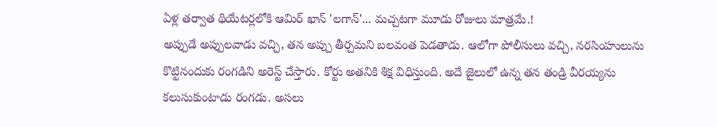ఏళ్ల తర్వాత థియేటర్లలోకి ఆమిర్ ఖాన్ 'లగాన్'... మచ్చటగా మూడు రోజులు మాత్రమే.!
అప్పుడే అప్పులవాడు వచ్చి, తన అప్పు తీర్చమని బలవంత పెడతాడు. ఆలోగా పోలీసులు వచ్చి, నరసింహులును కొట్టినందుకు రంగడిని అరెస్ట్ చేస్తారు. కోర్టు అతనికి శిక్ష విధిస్తుంది. అదే జైలులో ఉన్న తన తండ్రి వీరయ్యను కలుసుకుంటాడు రంగడు. అసలు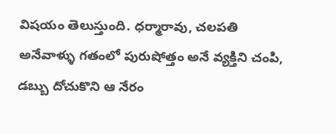విషయం తెలుస్తుంది. ధర్మారావు, చలపతి అనేవాళ్ళు గతంలో పురుషోత్తం అనే వ్యక్తిని చంపి, డబ్బు దోచుకొని ఆ నేరం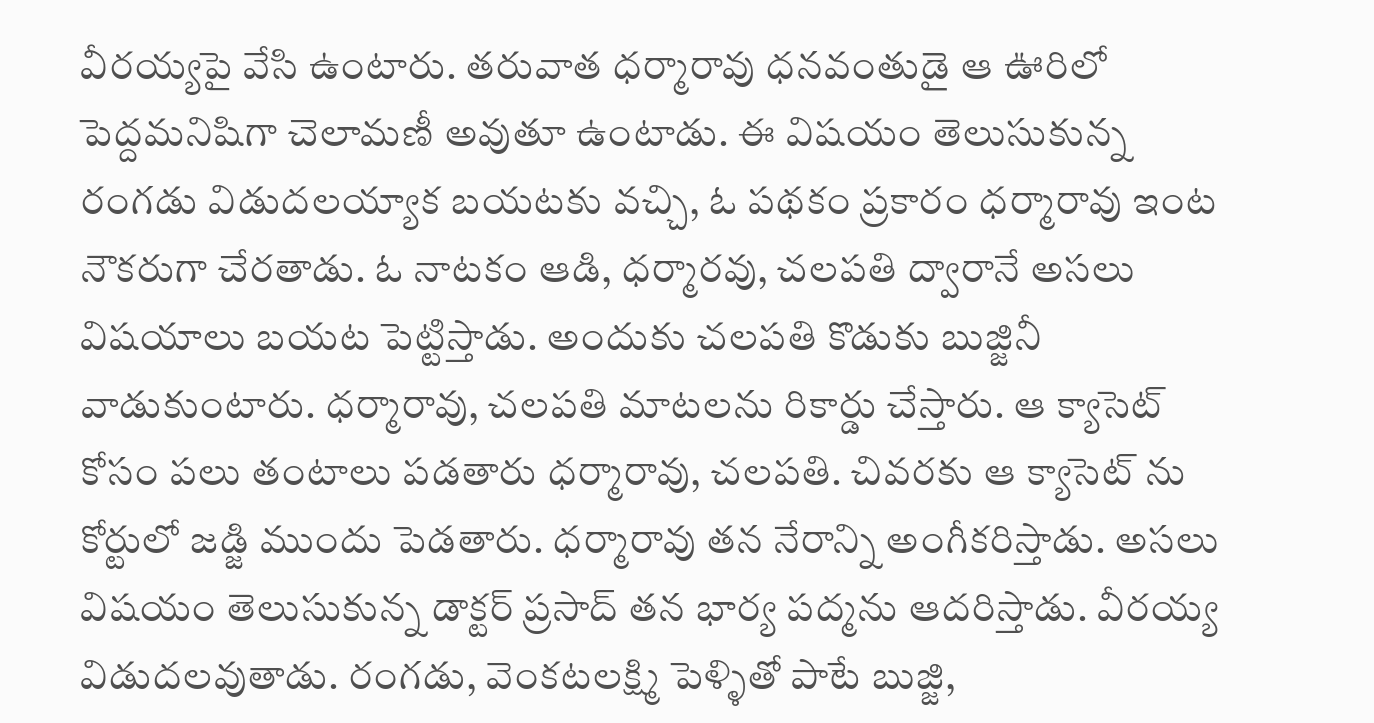వీరయ్యపై వేసి ఉంటారు. తరువాత ధర్మారావు ధనవంతుడై ఆ ఊరిలో పెద్దమనిషిగా చెలామణీ అవుతూ ఉంటాడు. ఈ విషయం తెలుసుకున్న రంగడు విడుదలయ్యాక బయటకు వచ్చి, ఓ పథకం ప్రకారం ధర్మారావు ఇంట నౌకరుగా చేరతాడు. ఓ నాటకం ఆడి, ధర్మారవు, చలపతి ద్వారానే అసలు విషయాలు బయట పెట్టిస్తాడు. అందుకు చలపతి కొడుకు బుజ్జినీ వాడుకుంటారు. ధర్మారావు, చలపతి మాటలను రికార్డు చేస్తారు. ఆ క్యాసెట్ కోసం పలు తంటాలు పడతారు ధర్మారావు, చలపతి. చివరకు ఆ క్యాసెట్ ను కోర్టులో జడ్జి ముందు పెడతారు. ధర్మారావు తన నేరాన్ని అంగీకరిస్తాడు. అసలు విషయం తెలుసుకున్న డాక్టర్ ప్రసాద్ తన భార్య పద్మను ఆదరిస్తాడు. వీరయ్య విడుదలవుతాడు. రంగడు, వెంకటలక్ష్మి పెళ్ళితో పాటే బుజ్జి,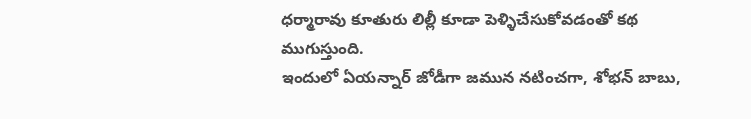ధర్మారావు కూతురు లిల్లీ కూడా పెళ్ళిచేసుకోవడంతో కథ ముగుస్తుంది.
ఇందులో ఏయన్నార్ జోడీగా జమున నటించగా, శోభన్ బాబు,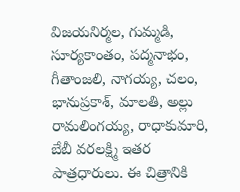విజయనిర్మల, గుమ్మడి, సూర్యకాంతం, పద్మనాభం, గీతాంజలి, నాగయ్య, చలం, భానుప్రకాశ్, మాలతి, అల్లు రామలింగయ్య, రాధాకుమారి, బేబీ వరలక్ష్మి ఇతర పాత్రధారులు. ఈ చిత్రానికి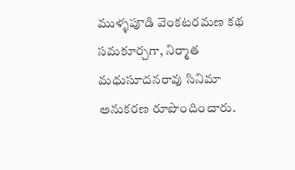ముళ్ళపూడి వెంకటరమణ కథ సమకూర్చగా, నిర్మాత మధుసూదనరావు సినిమా అనుకరణ రూపొందించారు.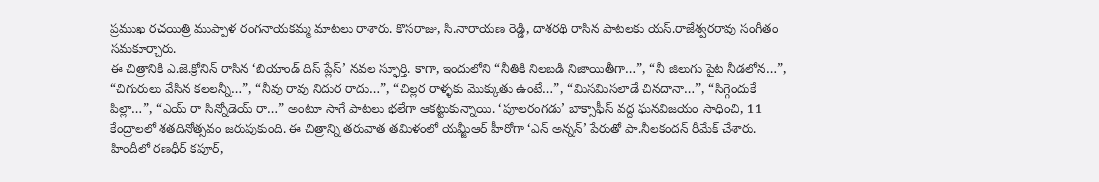ప్రముఖ రచయిత్రి ముప్పాళ రంగనాయకమ్మ మాటలు రాశారు. కొసరాజు, సి.నారాయణ రెడ్డి, దాశరథి రాసిన పాటలకు యస్.రాజేశ్వరరావు సంగీతం సమకూర్చారు.
ఈ చిత్రానికి ఎ.జె.క్రోనిన్ రాసిన ‘బియాండ్ దిస్ ప్లేస్’ నవల స్ఫూర్తి. కాగా, ఇందులోని “నీతికి నిలబడి నిజాయితీగా…”, “నీ జిలుగు పైట నీడలోన…”, “చిగురులు వేసిన కలలన్నీ…”, “నీవు రావు నిదుర రాదు…”, “చిల్లర రాళ్ళకు మొక్కుతు ఉంటే…”, “మిసమిసలాడే చినదానా…”, “సిగ్గెందుకే పిల్లా…”, “ఎయ్ రా సిన్నోడెయ్ రా…” అంటూ సాగే పాటలు భలేగా ఆకట్టుకున్నాయి. ‘పూలరంగడు’ బాక్సాఫీస్ వద్ద ఘనవిజయం సాధించి, 11 కేంద్రాలలో శతదినోత్సవం జరుపుకుంది. ఈ చిత్రాన్ని తరువాత తమిళంలో యమ్జీఆర్ హీరోగా ‘ఎన్ అన్నన్’ పేరుతో పా.నీలకందన్ రీమేక్ చేశారు. హిందీలో రణధీర్ కపూర్,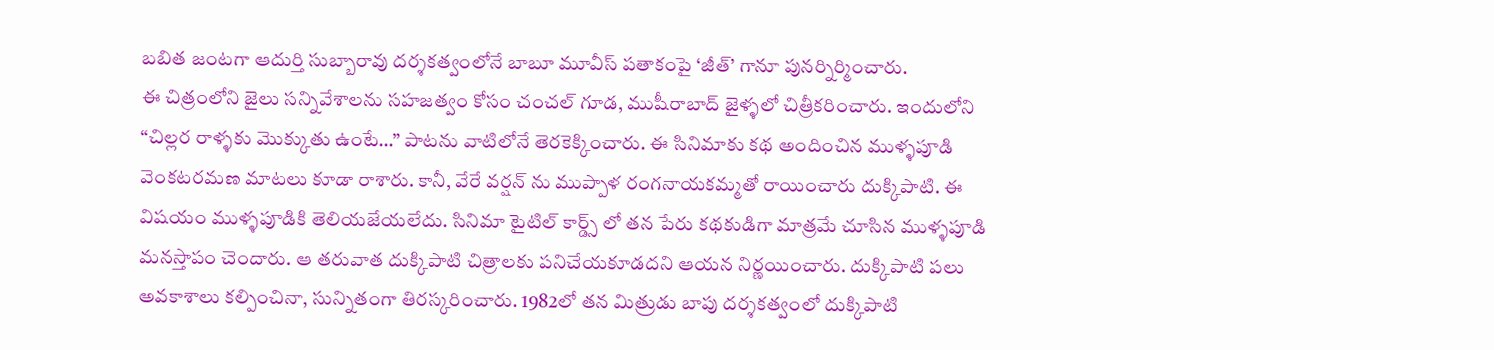బబిత జంటగా ఆదుర్తి సుబ్బారావు దర్శకత్వంలోనే బాబూ మూవీస్ పతాకంపై ‘జీత్’ గానూ పునర్నిర్మించారు.
ఈ చిత్రంలోని జైలు సన్నివేశాలను సహజత్వం కోసం చంచల్ గూడ, ముషీరాబాద్ జైళ్ళలో చిత్రీకరించారు. ఇందులోని “చిల్లర రాళ్ళకు మొక్కుతు ఉంటే…” పాటను వాటిలోనే తెరకెక్కించారు. ఈ సినిమాకు కథ అందించిన ముళ్ళపూడి వెంకటరమణ మాటలు కూడా రాశారు. కానీ, వేరే వర్షన్ ను ముప్పాళ రంగనాయకమ్మతో రాయించారు దుక్కిపాటి. ఈ విషయం ముళ్ళపూడికి తెలియజేయలేదు. సినిమా టైటిల్ కార్డ్స్ లో తన పేరు కథకుడిగా మాత్రమే చూసిన ముళ్ళపూడి మనస్తాపం చెందారు. ఆ తరువాత దుక్కిపాటి చిత్రాలకు పనిచేయకూడదని ఆయన నిర్ణయించారు. దుక్కిపాటి పలు అవకాశాలు కల్పించినా, సున్నితంగా తిరస్కరించారు. 1982లో తన మిత్రుడు బాపు దర్శకత్వంలో దుక్కిపాటి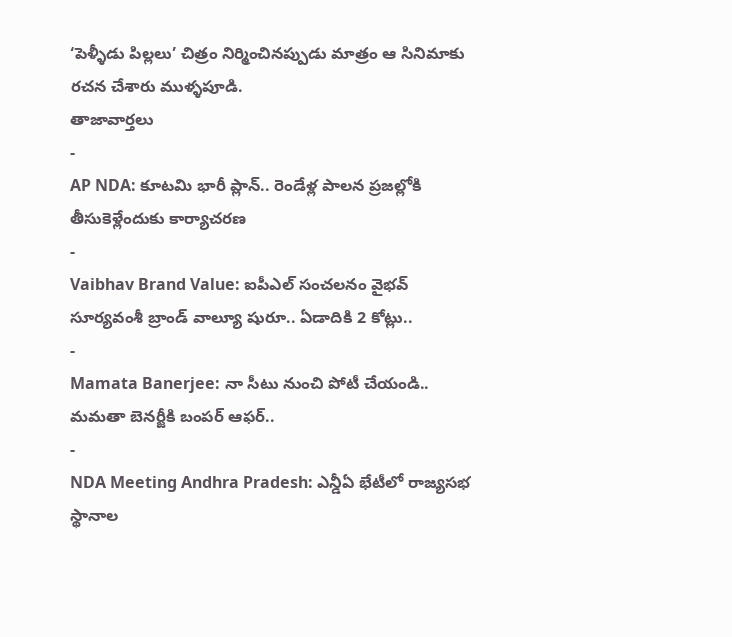‘పెళ్ళీడు పిల్లలు’ చిత్రం నిర్మించినప్పుడు మాత్రం ఆ సినిమాకు రచన చేశారు ముళ్ళపూడి.
తాజావార్తలు
-
AP NDA: కూటమి భారీ ప్లాన్.. రెండేళ్ల పాలన ప్రజల్లోకి తీసుకెళ్లేందుకు కార్యాచరణ
-
Vaibhav Brand Value: ఐపీఎల్ సంచలనం వైభవ్ సూర్యవంశీ బ్రాండ్ వాల్యూ షురూ.. ఏడాదికి 2 కోట్లు..
-
Mamata Banerjee: నా సీటు నుంచి పోటీ చేయండి.. మమతా బెనర్జీకి బంపర్ ఆఫర్..
-
NDA Meeting Andhra Pradesh: ఎన్డీఏ భేటీలో రాజ్యసభ స్థానాల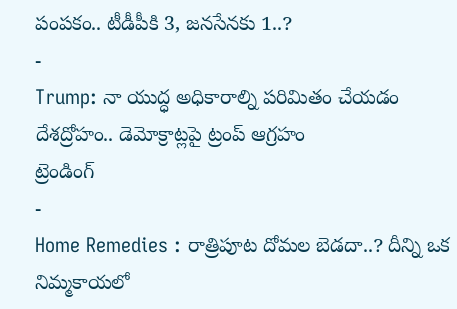పంపకం.. టీడీపీకి 3, జనసేనకు 1..?
-
Trump: నా యుద్ధ అధికారాల్ని పరిమితం చేయడం దేశద్రోహం.. డెమోక్రాట్లపై ట్రంప్ ఆగ్రహం
ట్రెండింగ్
-
Home Remedies : రాత్రిపూట దోమల బెడదా..? దీన్ని ఒక నిమ్మకాయలో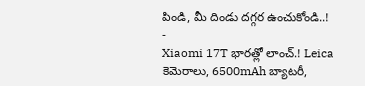పిండి, మీ దిండు దగ్గర ఉంచుకోండి..!
-
Xiaomi 17T భారత్లో లాంచ్.! Leica కెమెరాలు, 6500mAh బ్యాటరీ,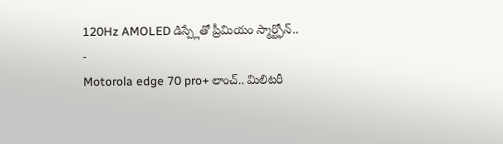120Hz AMOLED డిస్ప్లేతో ప్రీమియం స్మార్ట్ఫోన్..
-
Motorola edge 70 pro+ లాంచ్.. మిలిటరీ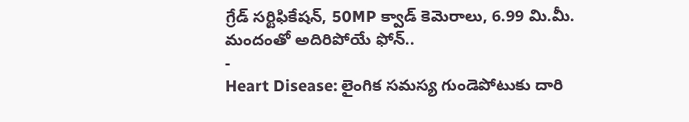గ్రేడ్ సర్టిఫికేషన్, 50MP క్వాడ్ కెమెరాలు, 6.99 మి.మీ. మందంతో అదిరిపోయే ఫోన్..
-
Heart Disease: లైంగిక సమస్య గుండెపోటుకు దారి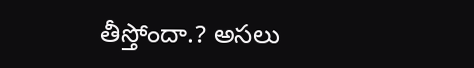తీస్తోందా.? అసలు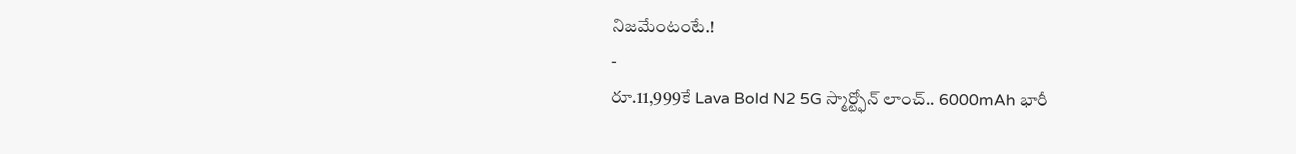నిజమేంటంటే.!
-
రూ.11,999కే Lava Bold N2 5G స్మార్ట్ఫోన్ లాంచ్.. 6000mAh భారీ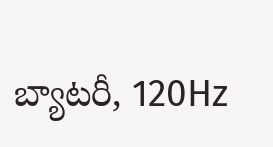బ్యాటరీ, 120Hz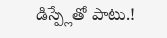డిస్ప్లేతో పాటు.!